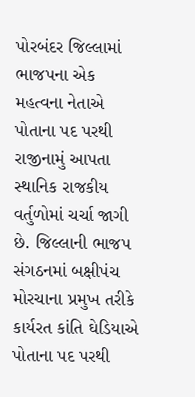પોરબંદર જિલ્લામાં ભાજપના એક મહત્વના નેતાએ પોતાના પદ પરથી રાજીનામું આપતા સ્થાનિક રાજકીય વર્તુળોમાં ચર્ચા જાગી છે. જિલ્લાની ભાજપ સંગઠનમાં બક્ષીપંચ મોરચાના પ્રમુખ તરીકે કાર્યરત કાંતિ ઘેડિયાએ પોતાના પદ પરથી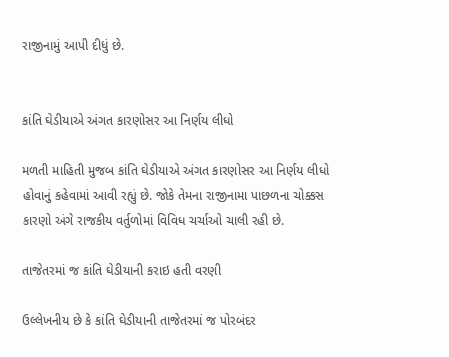રાજીનામું આપી દીધું છે.


કાંતિ ઘેડીયાએ અંગત કારણોસર આ નિર્ણય લીધો

મળતી માહિતી મુજબ કાંતિ ઘેડીયાએ અંગત કારણોસર આ નિર્ણય લીધો હોવાનું કહેવામાં આવી રહ્યું છે. જોકે તેમના રાજીનામા પાછળના ચોક્કસ કારણો અંગે રાજકીય વર્તુળોમાં વિવિધ ચર્ચાઓ ચાલી રહી છે.

તાજેતરમાં જ કાંતિ ઘેડીયાની કરાઇ હતી વરણી

ઉલ્લેખનીય છે કે કાંતિ ઘેડીયાની તાજેતરમાં જ પોરબંદર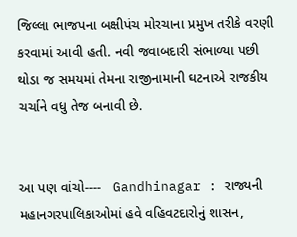જિલ્લા ભાજપના બક્ષીપંચ મોરચાના પ્રમુખ તરીકે વરણી કરવામાં આવી હતી. નવી જવાબદારી સંભાળ્યા પછી થોડા જ સમયમાં તેમના રાજીનામાની ઘટનાએ રાજકીય ચર્ચાને વધુ તેજ બનાવી છે.


આ પણ વાંચો----   Gandhinagar : રાજ્યની મહાનગરપાલિકાઓમાં હવે વહિવટદારોનું શાસન,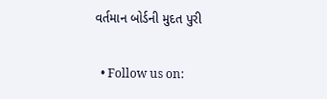વર્તમાન બોર્ડની મુદત પુરી

  • Follow us on: